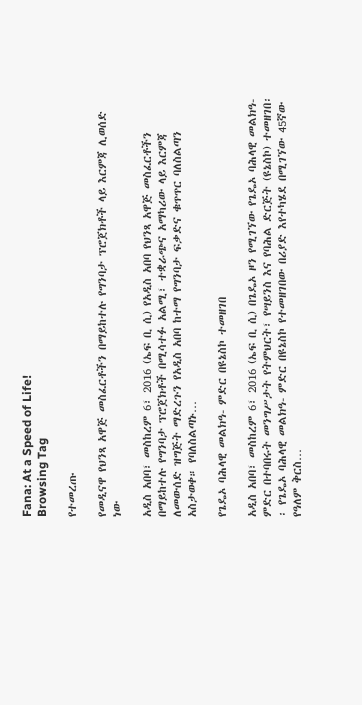Fana: At a Speed of Life!
Browsing Tag

የተመረጡ

የመዲናዋ የህንጻ አዋጅ መስፈርቶችን በማይከተሉ የግንባታ ፕሮጀክቶች ላይ እርምጃ ሊወሰድ ነው

አዲስ አበባ፣ መስከረም 6፣ 2016 (ኤፍ ቢ ሲ) የአዲስ አበባ የህንጻ አዋጅ መስፈርቶችን በማይከተሉ የግንባታ ፕሮጀክቶች በሚሳተፉ አልሚ፣ ተቋራጭና አማካሪው ላይ እርምጃ ለመውሰድ ዝግጅት ማድረጉን የአዲስ አበባ ከተማ የግንባታ ፍቃድና ቁጥጥር ባለስልጣን አስታወቀ። የባለስልጣኑ…

የጌዴኦ ባሕላዊ መልክዓ- ምድር በዩኔስኮ ተመዘገበ

አዲስ አበባ፣ መስከረም 6፣ 2016 (ኤፍ ቢ ሲ) በጌዴኦ ዞን የሚገኘው የጌዴኦ ባሕላዊ መልክዓ- ምድር በተባበሩት መንግሥታት የትምህርት፣ የሣይንስ እና የባሕል ድርጅት (ዩኔስኮ) ተመዘገበ፡፡ የጌዴኦ ባሕላዊ መልክዓ- ምድር በዩኔስኮ የተመዘገበው በሪያድ እየተካሄደ በሚገኘው 45ኛው የዓለም ቅርስ…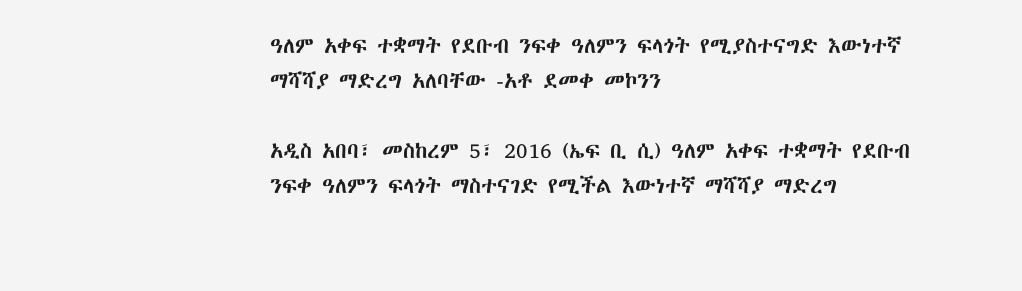ዓለም አቀፍ ተቋማት የደቡብ ንፍቀ ዓለምን ፍላጎት የሚያስተናግድ እውነተኛ ማሻሻያ ማድረግ አለባቸው -አቶ ደመቀ መኮንን

አዲስ አበባ፣ መስከረም 5፣ 2016 (ኤፍ ቢ ሲ) ዓለም አቀፍ ተቋማት የደቡብ ንፍቀ ዓለምን ፍላጎት ማስተናገድ የሚችል እውነተኛ ማሻሻያ ማድረግ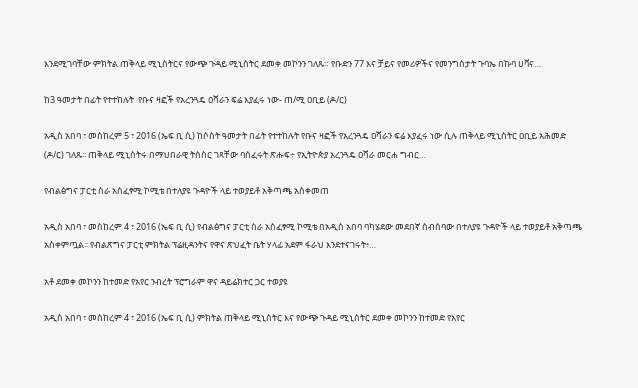እንደሚገባቸው ምክትል ጠቅላይ ሚኒስትርና የውጭ ጉዳይ ሚኒስትር ደመቀ መኮንን ገለጹ። የቡድን 77 እና ቻይና የመሪዎችና የመንግስታት ጉባኤ በኩባ ሀቫና…

ከ3 ዓመታት በፊት የተተከሉት  የቡና ዛፎች የአረንጓዴ ዐሻራን ፍሬ እያፈሩ ነው- ጠ/ሚ ዐቢይ (ዶ/ር)

አዲስ አበባ ፣ መስከረም 5 ፣ 2016 (ኤፍ ቢ ሲ) ከሶስት ዓመታት በፊት የተተከሉት የቡና ዛፎች የአረንጓዴ ዐሻራን ፍሬ እያፈሩ ነው ሲሉ ጠቅላይ ሚኒስትር ዐቢይ አሕመድ (ዶ/ር) ገለጹ፡፡ ጠቅላይ ሚኒስትሩ በማህበራዊ ትስስር ገጻቸው ባሰፈሩት ጽሑፍ÷ የኢትዮጵያ አረንጓዴ ዐሻራ መርሐ ግብር…

የብልፅግና ፓርቲ ስራ አስፈፃሚ ኮሚቴ በተለያዩ ጉዳዮች ላይ ተወያይቶ አቅጣጫ አስቀመጠ

አዲስ አበባ ፣ መስከረም 4 ፣ 2016 (ኤፍ ቢ ሲ) የብልፅግና ፓርቲ ስራ አስፈፃሚ ኮሚቴ በአዲስ አበባ ባካሄደው መደበኛ ስብሰባው በተለያዩ ጉዳዮች ላይ ተወያይቶ አቅጣጫ አስቀምጧል፡፡ የብልጽግና ፓርቲ ምክትል ፕሬዚዳንትና የዋና ጽህፈት ቤት ሃላፊ አደም ፋራህ እንደተናገሩት፥…

አቶ ደመቀ መኮንን ከተመድ የአየር ንብረት ፕሮግራም ዋና ዳይሬክተር ጋር ተወያዩ

አዲስ አበባ ፣ መስከረም 4 ፣ 2016 (ኤፍ ቢ ሲ) ምክትል ጠቅላይ ሚኒስትር እና የውጭ ጉዳይ ሚኒስትር ደመቀ መኮንን ከተመድ የአየር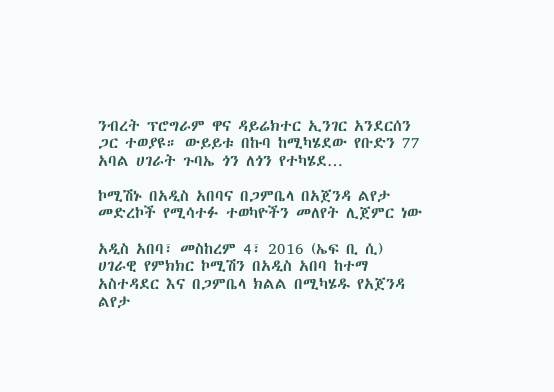ንብረት ፕሮግራም ዋና ዳይሬክተር ኢንገር አንደርሰን ጋር ተወያዩ። ውይይቱ በኩባ ከሚካሄደው የቡድን 77 አባል ሀገራት ጉባኤ ጎን ለጎን የተካሄደ…

ኮሚሽኑ በአዲስ አበባና በጋምቤላ በአጀንዳ ልየታ መድረኮች የሚሳተፉ ተወካዮችን መለየት ሊጀምር ነው

አዲስ አበባ፣ መስከረም 4፣ 2016 (ኤፍ ቢ ሲ) ሀገራዊ የምክክር ኮሚሽን በአዲስ አበባ ከተማ አስተዳደር እና በጋምቤላ ክልል በሚካሄዱ የአጀንዳ ልየታ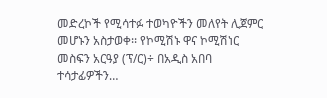መድረኮች የሚሳተፉ ተወካዮችን መለየት ሊጀምር መሆኑን አስታወቀ፡፡ የኮሚሽኑ ዋና ኮሚሽነር መስፍን አርዓያ (ፕ/ር)÷ በአዲስ አበባ ተሳታፊዎችን…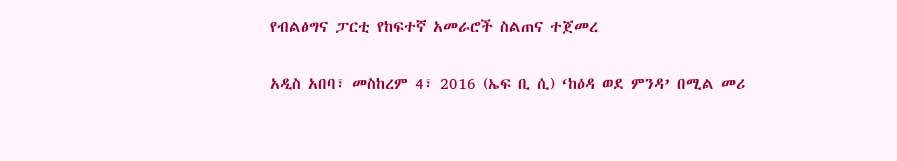የብልፅግና ፓርቲ የከፍተኛ አመራሮች ስልጠና ተጀመረ

አዲስ አበባ፣ መስከረም 4፣ 2016 (ኤፍ ቢ ሲ) ‘ከዕዳ ወደ ምንዳ’ በሚል መሪ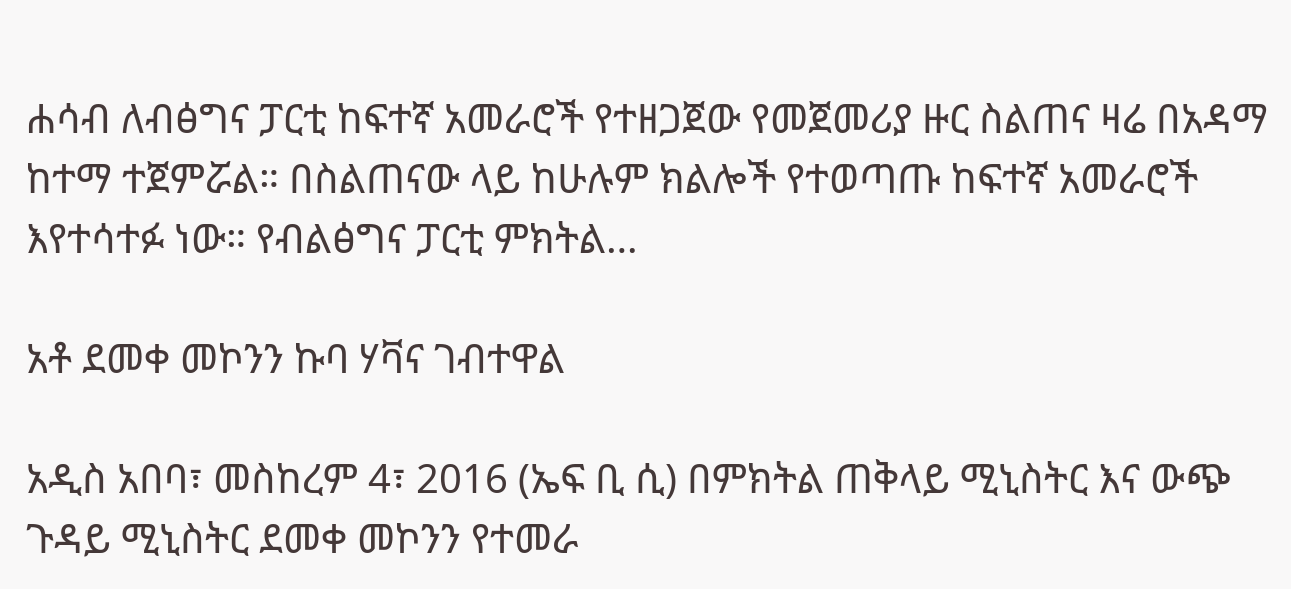ሐሳብ ለብፅግና ፓርቲ ከፍተኛ አመራሮች የተዘጋጀው የመጀመሪያ ዙር ስልጠና ዛሬ በአዳማ ከተማ ተጀምሯል። በስልጠናው ላይ ከሁሉም ክልሎች የተወጣጡ ከፍተኛ አመራሮች እየተሳተፉ ነው። የብልፅግና ፓርቲ ምክትል…

አቶ ደመቀ መኮንን ኩባ ሃቫና ገብተዋል

አዲስ አበባ፣ መስከረም 4፣ 2016 (ኤፍ ቢ ሲ) በምክትል ጠቅላይ ሚኒስትር እና ውጭ ጉዳይ ሚኒስትር ደመቀ መኮንን የተመራ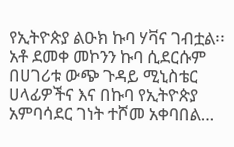የኢትዮጵያ ልዑክ ኩባ ሃቫና ገብቷል፡፡ አቶ ደመቀ መኮንን ኩባ ሲደርሱም በሀገሪቱ ውጭ ጉዳይ ሚኒስቴር ሀላፊዎችና እና በኩባ የኢትዮጵያ አምባሳደር ገነት ተሾመ አቀባበል…